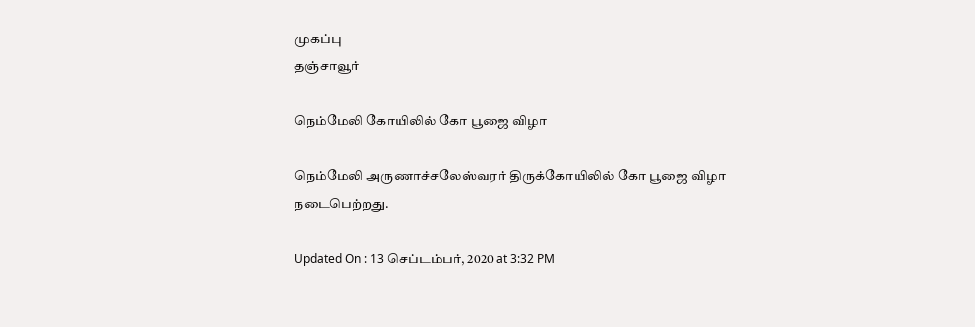முகப்பு
தஞ்சாவூர்

நெம்மேலி கோயிலில் கோ பூஜை விழா

நெம்மேலி அருணாச்சலேஸ்வரர் திருக்கோயிலில் கோ பூஜை விழா நடைபெற்றது.

Updated On : 13 செப்டம்பர், 2020 at 3:32 PM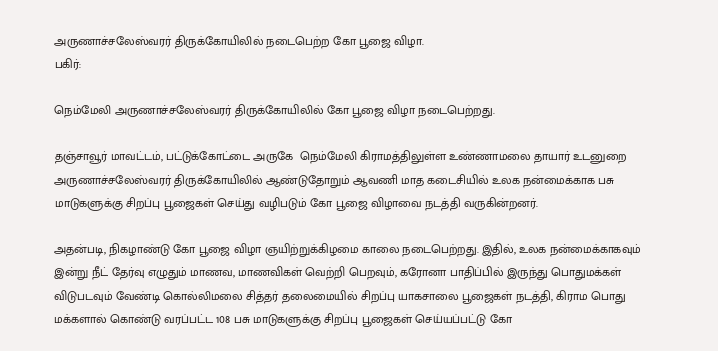அருணாச்சலேஸ்வரர் திருக்கோயிலில் நடைபெற்ற கோ பூஜை விழா.
பகிர்:

நெம்மேலி அருணாச்சலேஸ்வரர் திருக்கோயிலில் கோ பூஜை விழா நடைபெற்றது.

தஞ்சாவூர் மாவட்டம், பட்டுக்கோட்டை அருகே  நெம்மேலி கிராமத்திலுள்ள உண்ணாமலை தாயார் உடனுறை அருணாச்சலேஸ்வரர் திருக்கோயிலில் ஆண்டுதோறும் ஆவணி மாத கடைசியில் உலக நன்மைக்காக பசு மாடுகளுக்கு சிறப்பு பூஜைகள் செய்து வழிபடும் கோ பூஜை விழாவை நடத்தி வருகின்றனர்.

அதன்படி, நிகழாண்டு கோ பூஜை விழா ஞயிற்றுக்கிழமை காலை நடைபெற்றது. இதில், உலக நன்மைக்காகவும் இன்று நீட் தேர்வு எழுதும் மாணவ, மாணவிகள் வெற்றி பெறவும், கரோனா பாதிப்பில் இருந்து பொதுமக்கள் விடுபடவும் வேண்டி கொல்லிமலை சித்தர் தலைமையில் சிறப்பு யாகசாலை பூஜைகள் நடத்தி, கிராம பொது மக்களால் கொண்டு வரப்பட்ட 108 பசு மாடுகளுக்கு சிறப்பு பூஜைகள் செய்யப்பட்டு கோ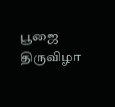பூஜை திருவிழா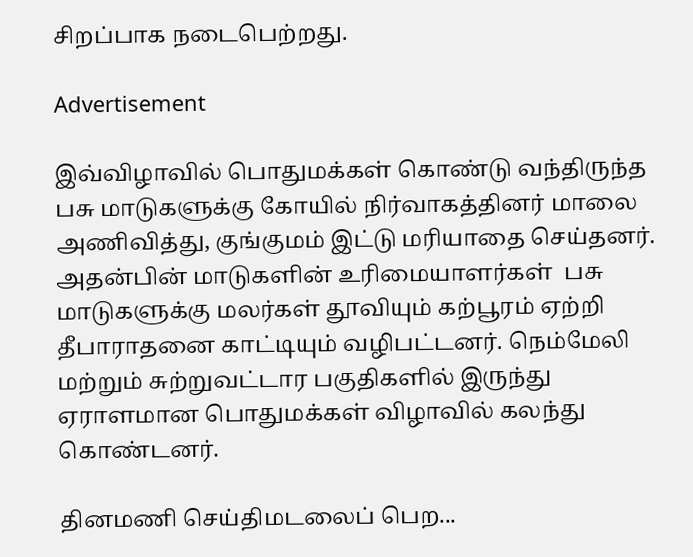சிறப்பாக நடைபெற்றது.

Advertisement

இவ்விழாவில் பொதுமக்கள் கொண்டு வந்திருந்த பசு மாடுகளுக்கு கோயில் நிர்வாகத்தினர் மாலை அணிவித்து, குங்குமம் இட்டு மரியாதை செய்தனர். அதன்பின் மாடுகளின் உரிமையாளர்கள்  பசு மாடுகளுக்கு மலர்கள் தூவியும் கற்பூரம் ஏற்றி தீபாராதனை காட்டியும் வழிபட்டனர். நெம்மேலி மற்றும் சுற்றுவட்டார பகுதிகளில் இருந்து ஏராளமான பொதுமக்கள் விழாவில் கலந்து கொண்டனர்.

தினமணி செய்திமடலைப் பெற...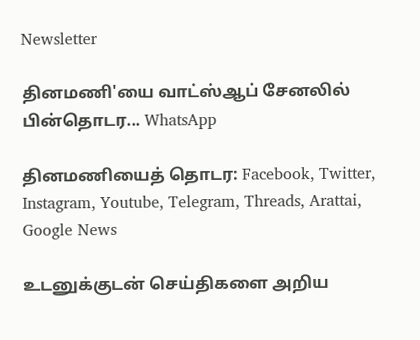Newsletter

தினமணி'யை வாட்ஸ்ஆப் சேனலில் பின்தொடர... WhatsApp

தினமணியைத் தொடர: Facebook, Twitter, Instagram, Youtube, Telegram, Threads, Arattai, Google News

உடனுக்குடன் செய்திகளை அறிய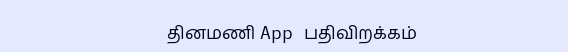தினமணி App பதிவிறக்கம்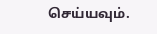செய்யவும்.